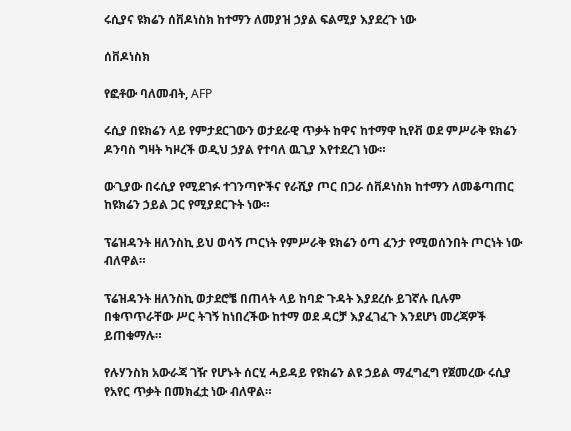ሩሲያና ዩክሬን ሰቨዶነስክ ከተማን ለመያዝ ኃያል ፍልሚያ እያደረጉ ነው

ሰቨዶነስክ

የፎቶው ባለመብት, AFP

ሩሲያ በዩክሬን ላይ የምታደርገውን ወታደራዊ ጥቃት ከዋና ከተማዋ ኪየቭ ወደ ምሥራቅ ዩክሬን ዶንባስ ግዛት ካዞረች ወዲህ ኃያል የተባለ ዉጊያ እየተደረገ ነው።

ውጊያው በሩሲያ የሚደገፉ ተገንጣዮችና የራሺያ ጦር በጋራ ሰቨዶነስክ ከተማን ለመቆጣጠር ከዩክሬን ኃይል ጋር የሚያደርጉት ነው።

ፕሬዝዳንት ዘለንስኪ ይህ ወሳኝ ጦርነት የምሥራቅ ዩክሬን ዕጣ ፈንታ የሚወሰንበት ጦርነት ነው ብለዋል።

ፕሬዝዳንት ዘለንስኪ ወታደሮቼ በጠላት ላይ ከባድ ጉዳት እያደረሱ ይገኛሉ ቢሉም በቁጥጥራቸው ሥር ትገኝ ከነበረችው ከተማ ወደ ዳርቻ እያፈገፈጉ እንደሆነ መረጃዎች ይጠቁማሉ።

የሉሃንስክ አውራጃ ገዥ የሆኑት ሰርሂ ሓይዳይ የዩክሬን ልዩ ኃይል ማፈግፈግ የጀመረው ሩሲያ የአየር ጥቃት በመክፈቷ ነው ብለዋል።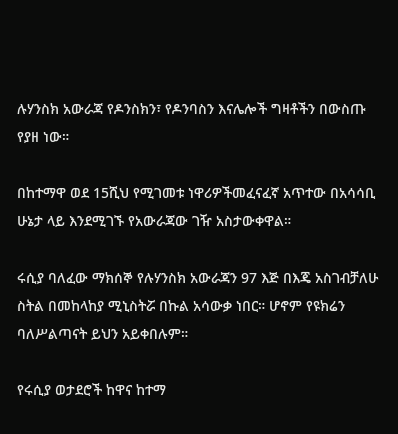ሉሃንስክ አውራጃ የዶንስክን፣ የዶንባስን እናሌሎች ግዛቶችን በውስጡ የያዘ ነው።

በከተማዋ ወደ 15ሺህ የሚገመቱ ነዋሪዎችመፈናፈኛ አጥተው በአሳሳቢ ሁኔታ ላይ እንደሚገኙ የአውራጃው ገዥ አስታውቀዋል።

ሩሲያ ባለፈው ማክሰኞ የሉሃንስክ አውራጃን 97 እጅ በእጄ አስገብቻለሁ ስትል በመከላከያ ሚኒስትሯ በኩል አሳውቃ ነበር። ሆኖም የዩክሬን ባለሥልጣናት ይህን አይቀበሉም።

የሩሲያ ወታደሮች ከዋና ከተማ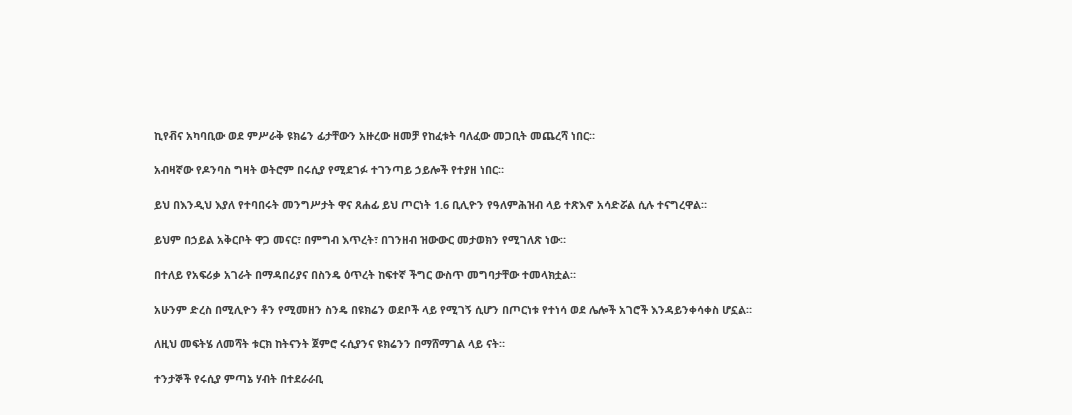ኪየቭና አካባቢው ወደ ምሥራቅ ዩክሬን ፊታቸውን አዙረው ዘመቻ የከፈቱት ባለፈው መጋቢት መጨረሻ ነበር።

አብዛኛው የዶንባስ ግዛት ወትሮም በሩሲያ የሚደገፉ ተገንጣይ ኃይሎች የተያዘ ነበር።

ይህ በእንዲህ እያለ የተባበሩት መንግሥታት ዋና ጸሐፊ ይህ ጦርነት 1.6 ቢሊዮን የዓለምሕዝብ ላይ ተጽእኖ አሳድሯል ሲሉ ተናግረዋል።

ይህም በኃይል አቅርቦት ዋጋ መናር፣ በምግብ እጥረት፣ በገንዘብ ዝውውር መታወክን የሚገለጽ ነው።

በተለይ የአፍሪቃ አገራት በማዳበሪያና በስንዴ ዕጥረት ከፍተኛ ችግር ውስጥ መግባታቸው ተመላክቷል።

አሁንም ድረስ በሚሊዮን ቶን የሚመዘን ስንዴ በዩክሬን ወደቦች ላይ የሚገኝ ሲሆን በጦርነቱ የተነሳ ወደ ሌሎች አገሮች እንዳይንቀሳቀስ ሆኗል።

ለዚህ መፍትሄ ለመሻት ቱርክ ከትናንት ጀምሮ ሩሲያንና ዩክሬንን በማሸማገል ላይ ናት።

ተንታኞች የሩሲያ ምጣኔ ሃብት በተደራራቢ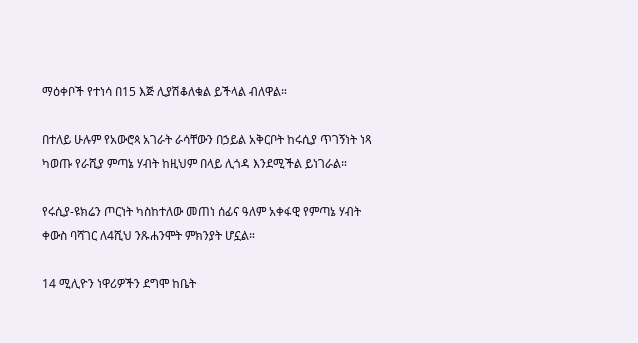ማዕቀቦች የተነሳ በ15 እጅ ሊያሽቆለቁል ይችላል ብለዋል።

በተለይ ሁሉም የአውሮጳ አገራት ራሳቸውን በኃይል አቅርቦት ከሩሲያ ጥገኝነት ነጻ ካወጡ የራሺያ ምጣኔ ሃብት ከዚህም በላይ ሊጎዳ እንደሚችል ይነገራል።

የሩሲያ-ዩክሬን ጦርነት ካስከተለው መጠነ ሰፊና ዓለም አቀፋዊ የምጣኔ ሃብት ቀውስ ባሻገር ለ4ሺህ ንጹሐንሞት ምክንያት ሆኗል።

14 ሚሊዮን ነዋሪዎችን ደግሞ ከቤት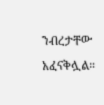ንብረታቸው አፈናቅሏል።